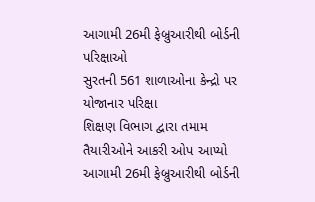આગામી 26મી ફેબ્રુઆરીથી બોર્ડની પરિક્ષાઓ
સુરતની 561 શાળાઓના કેન્દ્રો પર યોજાનાર પરિક્ષા
શિક્ષણ વિભાગ દ્વારા તમામ તૈયારીઓને આકરી ઓપ આપ્યો
આગામી 26મી ફેબ્રુઆરીથી બોર્ડની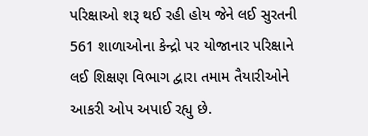પરિક્ષાઓ શરૂ થઈ રહી હોય જેને લઈ સુરતની 561 શાળાઓના કેન્દ્રો પર યોજાનાર પરિક્ષાને લઈ શિક્ષણ વિભાગ દ્વારા તમામ તૈયારીઓને આકરી ઓપ અપાઈ રહ્યુ છે.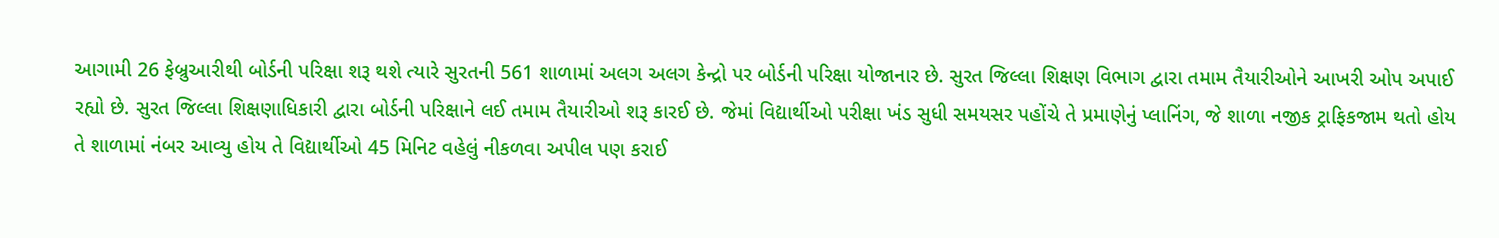આગામી 26 ફેબ્રુઆરીથી બોર્ડની પરિક્ષા શરૂ થશે ત્યારે સુરતની 561 શાળામાં અલગ અલગ કેન્દ્રો પર બોર્ડની પરિક્ષા યોજાનાર છે. સુરત જિલ્લા શિક્ષણ વિભાગ દ્વારા તમામ તૈયારીઓને આખરી ઓપ અપાઈ રહ્યો છે. સુરત જિલ્લા શિક્ષણાધિકારી દ્વારા બોર્ડની પરિક્ષાને લઈ તમામ તૈયારીઓ શરૂ કારઈ છે. જેમાં વિદ્યાર્થીઓ પરીક્ષા ખંડ સુધી સમયસર પહોંચે તે પ્રમાણેનું પ્લાનિંગ, જે શાળા નજીક ટ્રાફિકજામ થતો હોય તે શાળામાં નંબર આવ્યુ હોય તે વિદ્યાર્થીઓ 45 મિનિટ વહેલું નીકળવા અપીલ પણ કરાઈ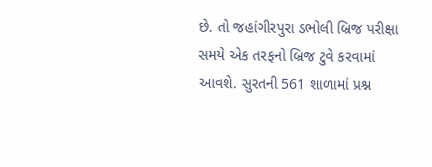છે. તો જહાંગીરપુરા ડભોલી બ્રિજ પરીક્ષા સમયે એક તરફનો બ્રિજ ટુવે કરવામાં આવશે. સુરતની 561 શાળામાં પ્રશ્ન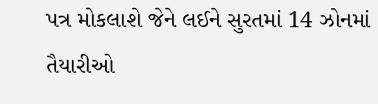પત્ર મોકલાશે જેને લઈને સુરતમાં 14 ઝોનમાં તૈયારીઓ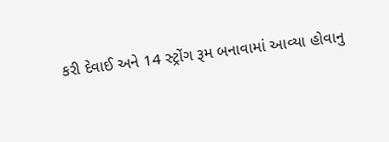કરી દેવાઈ અને 14 સ્ટ્રોંગ રૂમ બનાવામાં આવ્યા હોવાનુ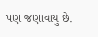પણ જણાવાયુ છે.